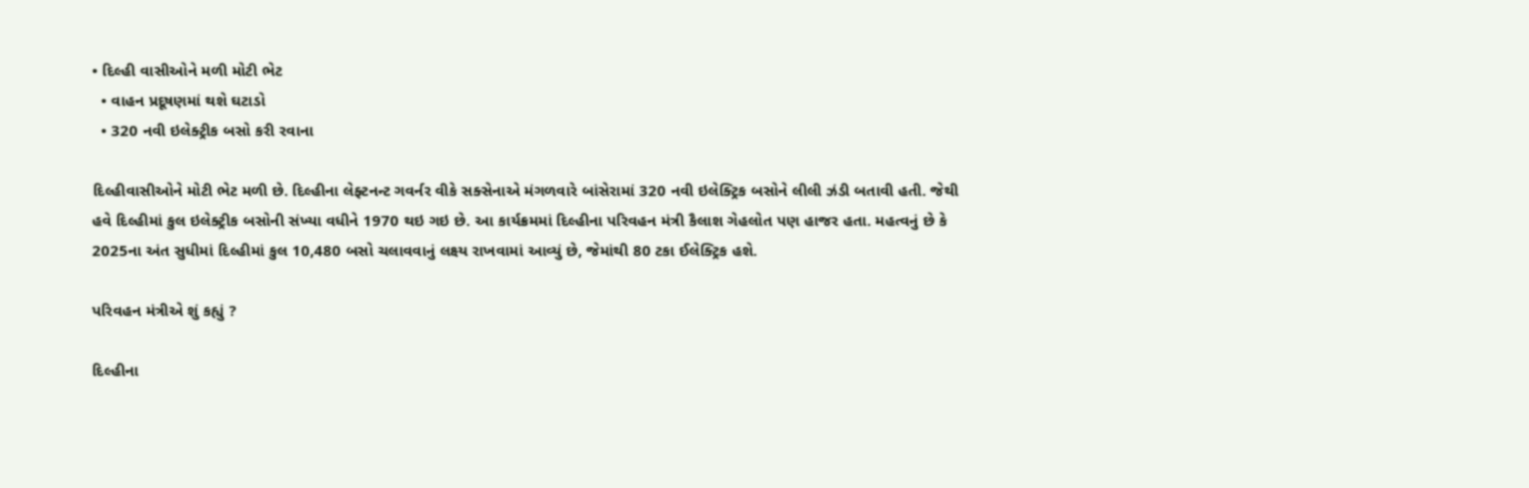• દિલ્હી વાસીઓને મળી મોટી ભેટ
  • વાહન પ્રદૂષણમાં થશે ઘટાડો
  • 320 નવી ઇલેક્ટ્રીક બસો કરી રવાના

દિલ્હીવાસીઓને મોટી ભેટ મળી છે. દિલ્હીના લેફ્ટનન્ટ ગવર્નર વીકે સક્સેનાએ મંગળવારે બાંસેરામાં 320 નવી ઇલેક્ટ્રિક બસોને લીલી ઝંડી બતાવી હતી. જેથી હવે દિલ્હીમાં કુલ ઇલેક્ટ્રીક બસોની સંખ્યા વધીને 1970 થઇ ગઇ છે. આ કાર્યક્રમમાં દિલ્હીના પરિવહન મંત્રી કૈલાશ ગેહલોત પણ હાજર હતા. મહત્વનું છે કે 2025ના અંત સુધીમાં દિલ્હીમાં કુલ 10,480 બસો ચલાવવાનું લક્ષ્ય રાખવામાં આવ્યું છે, જેમાંથી 80 ટકા ઈલેક્ટ્રિક હશે.

પરિવહન મંત્રીએ શું કહ્યું ?

દિલ્હીના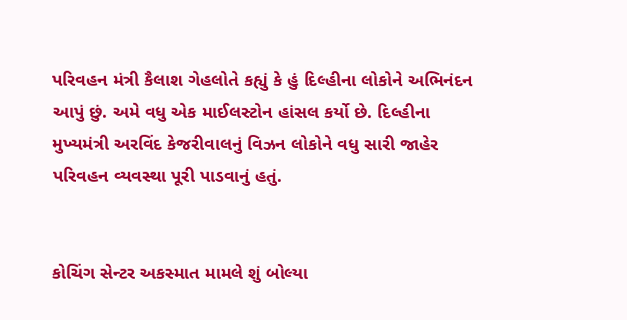પરિવહન મંત્રી કૈલાશ ગેહલોતે કહ્યું કે હું દિલ્હીના લોકોને અભિનંદન આપું છું. અમે વધુ એક માઈલસ્ટોન હાંસલ કર્યો છે. દિલ્હીના મુખ્યમંત્રી અરવિંદ કેજરીવાલનું વિઝન લોકોને વધુ સારી જાહેર પરિવહન વ્યવસ્થા પૂરી પાડવાનું હતું.


કોચિંગ સેન્ટર અકસ્માત મામલે શું બોલ્યા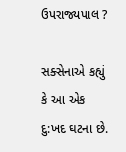ઉપરાજ્યપાલ ?

સક્સેનાએ કહ્યું કે આ એક દુ:ખદ ઘટના છે.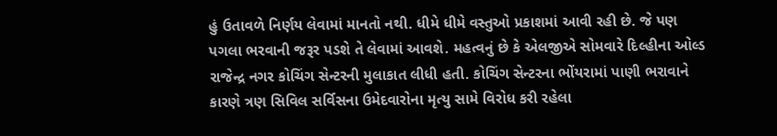હું ઉતાવળે નિર્ણય લેવામાં માનતો નથી. ધીમે ધીમે વસ્તુઓ પ્રકાશમાં આવી રહી છે. જે પણ પગલા ભરવાની જરૂર પડશે તે લેવામાં આવશે. મહત્વનું છે કે એલજીએ સોમવારે દિલ્હીના ઓલ્ડ રાજેન્દ્ર નગર કોચિંગ સેન્ટરની મુલાકાત લીધી હતી. કોચિંગ સેન્ટરના ભોંયરામાં પાણી ભરાવાને કારણે ત્રણ સિવિલ સર્વિસના ઉમેદવારોના મૃત્યુ સામે વિરોધ કરી રહેલા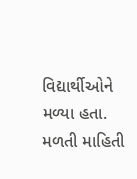વિદ્યાર્થીઓને મળ્યા હતા. મળતી માહિતી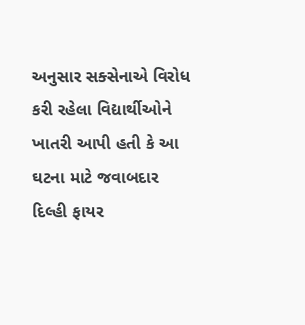અનુસાર સક્સેનાએ વિરોધ કરી રહેલા વિદ્યાર્થીઓને ખાતરી આપી હતી કે આ ઘટના માટે જવાબદાર દિલ્હી ફાયર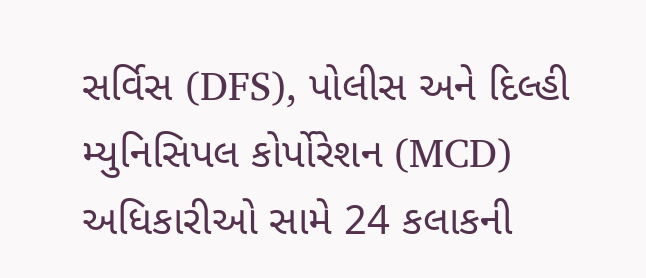સર્વિસ (DFS), પોલીસ અને દિલ્હી મ્યુનિસિપલ કોર્પોરેશન (MCD) અધિકારીઓ સામે 24 કલાકની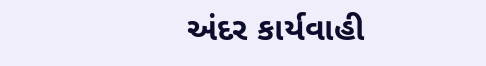અંદર કાર્યવાહી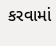કરવામાં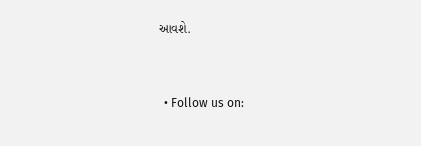આવશે.


  • Follow us on: